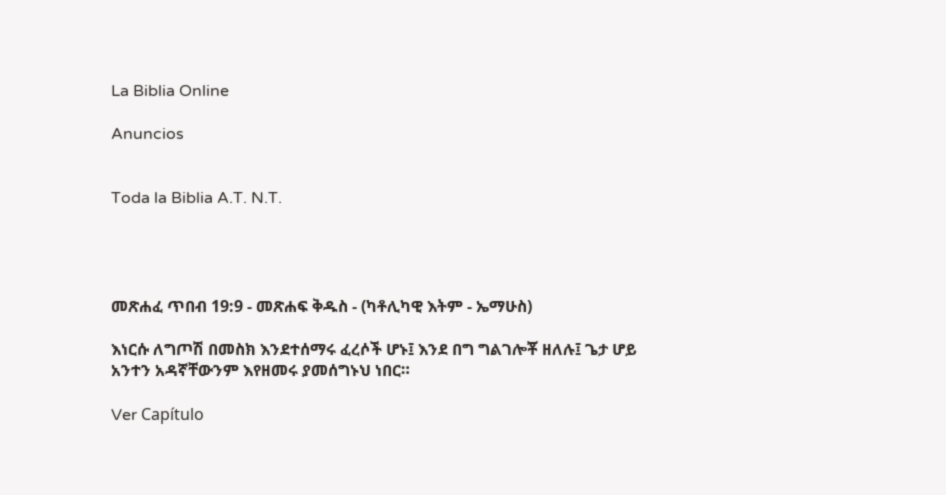La Biblia Online

Anuncios


Toda la Biblia A.T. N.T.




መጽሐፈ ጥበብ 19:9 - መጽሐፍ ቅዱስ - (ካቶሊካዊ እትም - ኤማሁስ)

እነርሱ ለግጦሽ በመስክ እንደተሰማሩ ፈረሶች ሆኑ፤ እንደ በግ ግልገሎቾ ዘለሉ፤ ጌታ ሆይ አንተን አዳኛቸውንም እየዘመሩ ያመሰግኑህ ነበር።

Ver Capítulo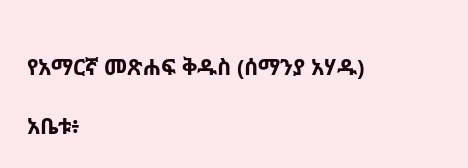የአማርኛ መጽሐፍ ቅዱስ (ሰማንያ አሃዱ)

አቤቱ፥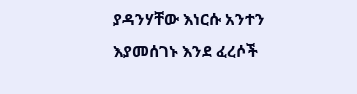ያዳንሃቸው እነርሱ አንተን እያመሰገኑ እንደ ፈረሶች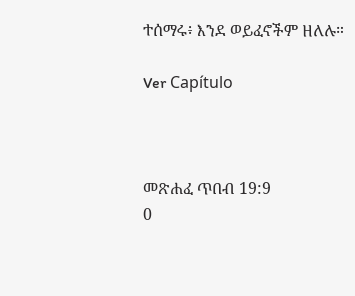ተሰማሩ፥ እንደ ወይፈኖችም ዘለሉ።

Ver Capítulo



መጽሐፈ ጥበብ 19:9
0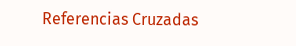Referencias Cruzadas